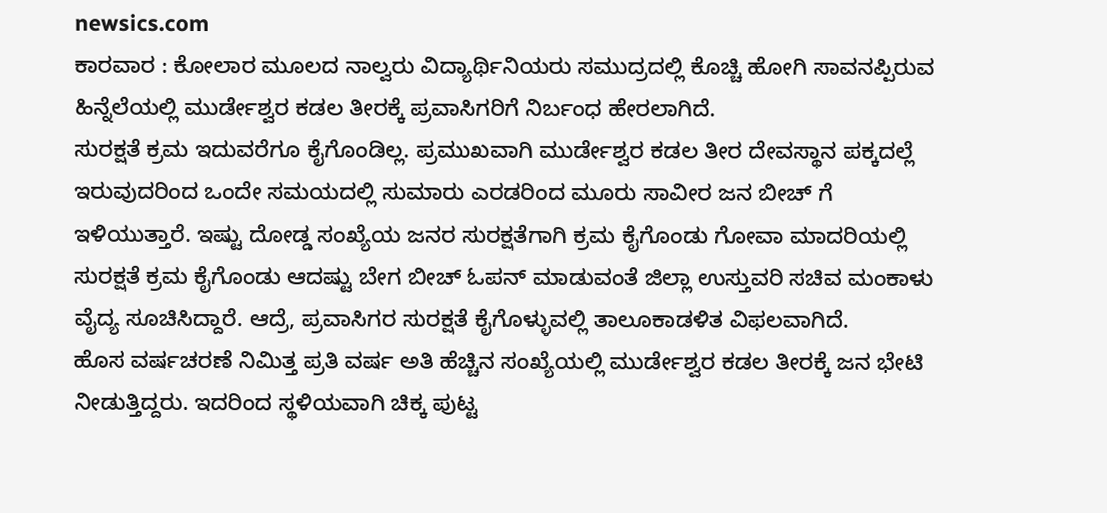newsics.com
ಕಾರವಾರ : ಕೋಲಾರ ಮೂಲದ ನಾಲ್ವರು ವಿದ್ಯಾರ್ಥಿನಿಯರು ಸಮುದ್ರದಲ್ಲಿ ಕೊಚ್ಚಿ ಹೋಗಿ ಸಾವನಪ್ಪಿರುವ ಹಿನ್ನೆಲೆಯಲ್ಲಿ ಮುರ್ಡೇಶ್ವರ ಕಡಲ ತೀರಕ್ಕೆ ಪ್ರವಾಸಿಗರಿಗೆ ನಿರ್ಬಂಧ ಹೇರಲಾಗಿದೆ.
ಸುರಕ್ಷತೆ ಕ್ರಮ ಇದುವರೆಗೂ ಕೈಗೊಂಡಿಲ್ಲ. ಪ್ರಮುಖವಾಗಿ ಮುರ್ಡೇಶ್ವರ ಕಡಲ ತೀರ ದೇವಸ್ಥಾನ ಪಕ್ಕದಲ್ಲೆ ಇರುವುದರಿಂದ ಒಂದೇ ಸಮಯದಲ್ಲಿ ಸುಮಾರು ಎರಡರಿಂದ ಮೂರು ಸಾವೀರ ಜನ ಬೀಚ್ ಗೆ ಇಳಿಯುತ್ತಾರೆ. ಇಷ್ಟು ದೋಡ್ಡ ಸಂಖ್ಯೆಯ ಜನರ ಸುರಕ್ಷತೆಗಾಗಿ ಕ್ರಮ ಕೈಗೊಂಡು ಗೋವಾ ಮಾದರಿಯಲ್ಲಿ ಸುರಕ್ಷತೆ ಕ್ರಮ ಕೈಗೊಂಡು ಆದಷ್ಟು ಬೇಗ ಬೀಚ್ ಓಪನ್ ಮಾಡುವಂತೆ ಜಿಲ್ಲಾ ಉಸ್ತುವರಿ ಸಚಿವ ಮಂಕಾಳು ವೈದ್ಯ ಸೂಚಿಸಿದ್ದಾರೆ. ಆದ್ರೆ, ಪ್ರವಾಸಿಗರ ಸುರಕ್ಷತೆ ಕೈಗೊಳ್ಳುವಲ್ಲಿ ತಾಲೂಕಾಡಳಿತ ವಿಫಲವಾಗಿದೆ.
ಹೊಸ ವರ್ಷಚರಣೆ ನಿಮಿತ್ತ ಪ್ರತಿ ವರ್ಷ ಅತಿ ಹೆಚ್ಚಿನ ಸಂಖ್ಯೆಯಲ್ಲಿ ಮುರ್ಡೇಶ್ವರ ಕಡಲ ತೀರಕ್ಕೆ ಜನ ಭೇಟಿ ನೀಡುತ್ತಿದ್ದರು. ಇದರಿಂದ ಸ್ಥಳಿಯವಾಗಿ ಚಿಕ್ಕ ಪುಟ್ಟ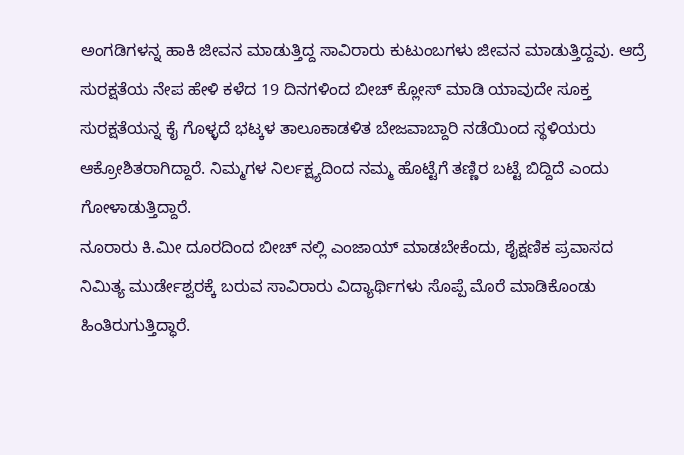ಅಂಗಡಿಗಳನ್ನ ಹಾಕಿ ಜೀವನ ಮಾಡುತ್ತಿದ್ದ ಸಾವಿರಾರು ಕುಟುಂಬಗಳು ಜೀವನ ಮಾಡುತ್ತಿದ್ದವು. ಆದ್ರೆ ಸುರಕ್ಷತೆಯ ನೇಪ ಹೇಳಿ ಕಳೆದ 19 ದಿನಗಳಿಂದ ಬೀಚ್ ಕ್ಲೋಸ್ ಮಾಡಿ ಯಾವುದೇ ಸೂಕ್ತ ಸುರಕ್ಷತೆಯನ್ನ ಕೈ ಗೊಳ್ಳದೆ ಭಟ್ಕಳ ತಾಲೂಕಾಡಳಿತ ಬೇಜವಾಬ್ದಾರಿ ನಡೆಯಿಂದ ಸ್ಥಳಿಯರು ಆಕ್ರೋಶಿತರಾಗಿದ್ದಾರೆ. ನಿಮ್ಮಗಳ ನಿರ್ಲಕ್ಷ್ಯದಿಂದ ನಮ್ಮ ಹೊಟ್ಟೆಗೆ ತಣ್ಣಿರ ಬಟ್ಟೆ ಬಿದ್ದಿದೆ ಎಂದು ಗೋಳಾಡುತ್ತಿದ್ದಾರೆ.
ನೂರಾರು ಕಿ.ಮೀ ದೂರದಿಂದ ಬೀಚ್ ನಲ್ಲಿ ಎಂಜಾಯ್ ಮಾಡಬೇಕೆಂದು, ಶೈಕ್ಷಣಿಕ ಪ್ರವಾಸದ ನಿಮಿತ್ಯ ಮುರ್ಡೇಶ್ವರಕ್ಕೆ ಬರುವ ಸಾವಿರಾರು ವಿದ್ಯಾರ್ಥಿಗಳು ಸೊಪ್ಪೆ ಮೊರೆ ಮಾಡಿಕೊಂಡು ಹಿಂತಿರುಗುತ್ತಿದ್ಧಾರೆ.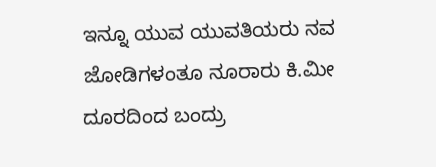ಇನ್ನೂ ಯುವ ಯುವತಿಯರು ನವ ಜೋಡಿಗಳಂತೂ ನೂರಾರು ಕಿ.ಮೀ ದೂರದಿಂದ ಬಂದ್ರು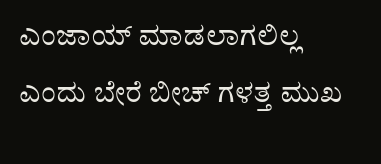ಎಂಜಾಯ್ ಮಾಡಲಾಗಲಿಲ್ಲ ಎಂದು ಬೇರೆ ಬೀಚ್ ಗಳತ್ತ ಮುಖ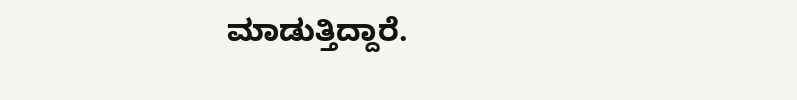ಮಾಡುತ್ತಿದ್ದಾರೆ.